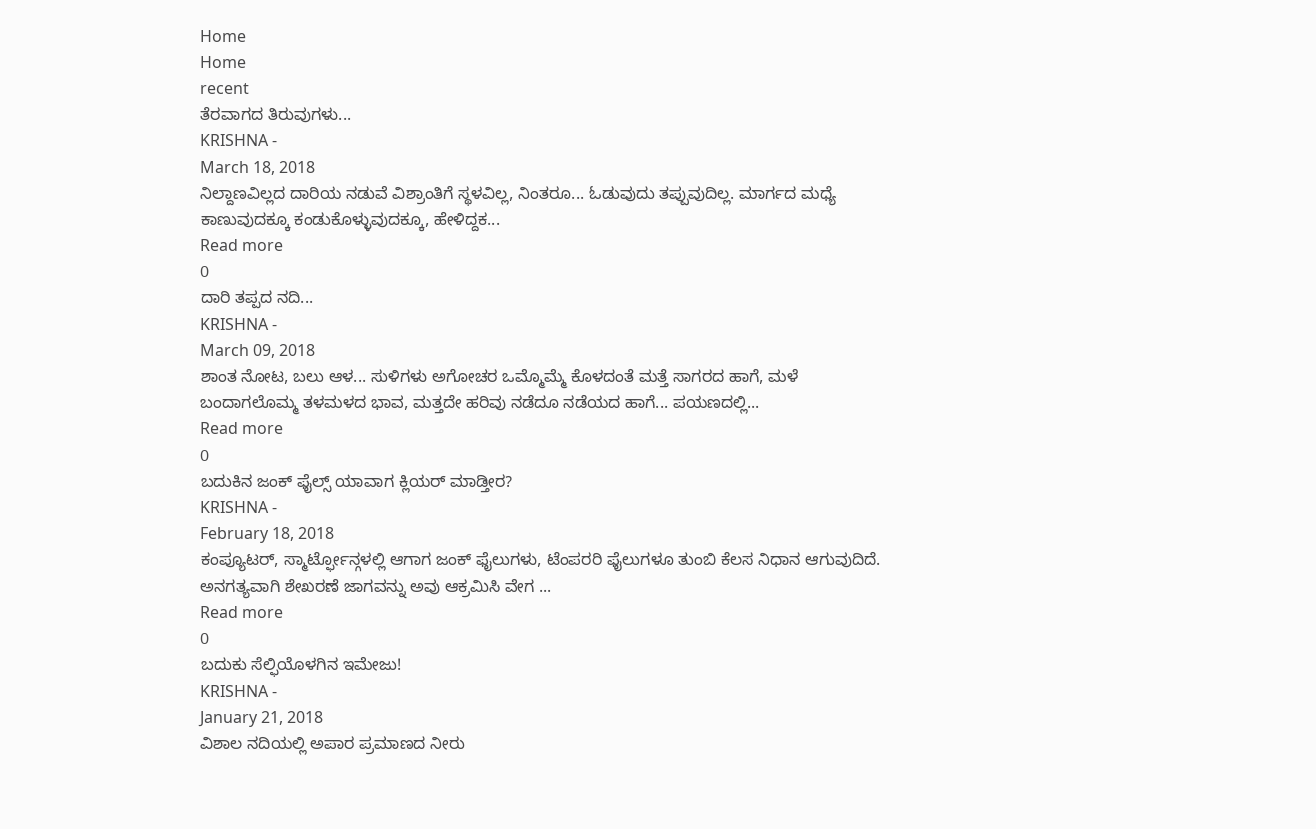Home
Home
recent
ತೆರವಾಗದ ತಿರುವುಗಳು...
KRISHNA -
March 18, 2018
ನಿಲ್ದಾಣವಿಲ್ಲದ ದಾರಿಯ ನಡುವೆ ವಿಶ್ರಾಂತಿಗೆ ಸ್ಥಳವಿಲ್ಲ, ನಿಂತರೂ... ಓಡುವುದು ತಪ್ಪುವುದಿಲ್ಲ. ಮಾರ್ಗದ ಮಧ್ಯೆ ಕಾಣುವುದಕ್ಕೂ ಕಂಡುಕೊಳ್ಳುವುದಕ್ಕೂ, ಹೇಳಿದ್ದಕ...
Read more
0
ದಾರಿ ತಪ್ಪದ ನದಿ...
KRISHNA -
March 09, 2018
ಶಾಂತ ನೋಟ, ಬಲು ಆಳ... ಸುಳಿಗಳು ಅಗೋಚರ ಒಮ್ಮೊಮ್ಮೆ ಕೊಳದಂತೆ ಮತ್ತೆ ಸಾಗರದ ಹಾಗೆ, ಮಳೆ ಬಂದಾಗಲೊಮ್ಮ ತಳಮಳದ ಭಾವ, ಮತ್ತದೇ ಹರಿವು ನಡೆದೂ ನಡೆಯದ ಹಾಗೆ... ಪಯಣದಲ್ಲಿ...
Read more
0
ಬದುಕಿನ ಜಂಕ್ ಫೈಲ್ಸ್ ಯಾವಾಗ ಕ್ಲಿಯರ್ ಮಾಡ್ತೀರ?
KRISHNA -
February 18, 2018
ಕಂಪ್ಯೂಟರ್, ಸ್ಮಾರ್ಟ್ಫೋನ್ಗಳಲ್ಲಿ ಆಗಾಗ ಜಂಕ್ ಫೈಲುಗಳು, ಟೆಂಪರರಿ ಫೈಲುಗಳೂ ತುಂಬಿ ಕೆಲಸ ನಿಧಾನ ಆಗುವುದಿದೆ. ಅನಗತ್ಯವಾಗಿ ಶೇಖರಣೆ ಜಾಗವನ್ನು ಅವು ಆಕ್ರಮಿಸಿ ವೇಗ ...
Read more
0
ಬದುಕು ಸೆಲ್ಫಿಯೊಳಗಿನ ಇಮೇಜು!
KRISHNA -
January 21, 2018
ವಿಶಾಲ ನದಿಯಲ್ಲಿ ಅಪಾರ ಪ್ರಮಾಣದ ನೀರು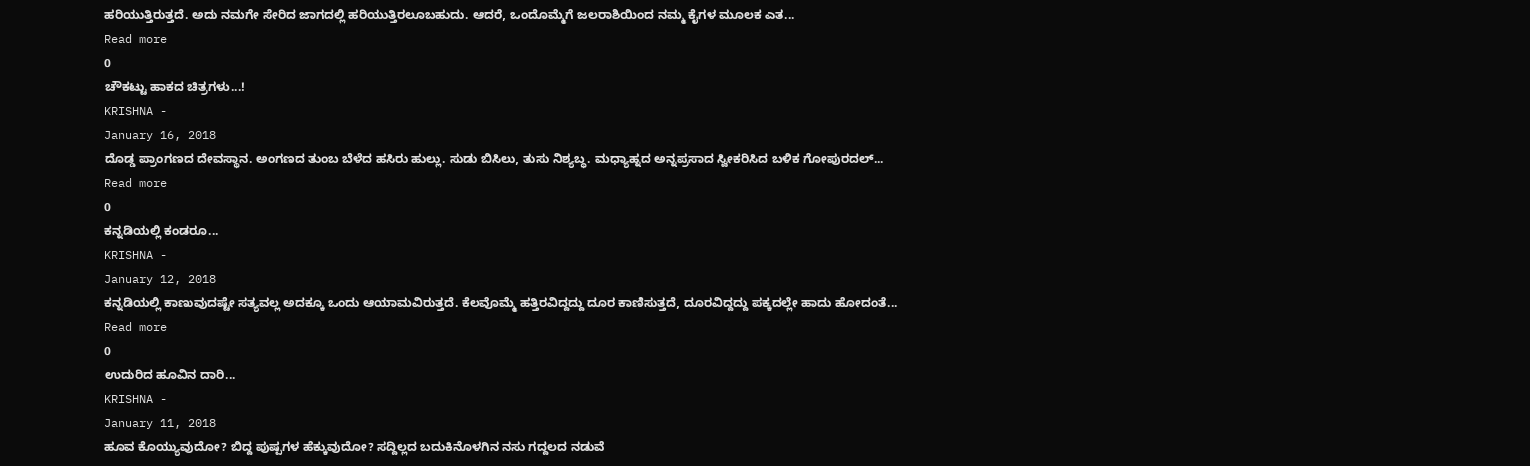ಹರಿಯುತ್ತಿರುತ್ತದೆ. ಅದು ನಮಗೇ ಸೇರಿದ ಜಾಗದಲ್ಲಿ ಹರಿಯುತ್ತಿರಲೂಬಹುದು. ಆದರೆ, ಒಂದೊಮ್ಮೆಗೆ ಜಲರಾಶಿಯಿಂದ ನಮ್ಮ ಕೈಗಳ ಮೂಲಕ ಎತ...
Read more
0
ಚೌಕಟ್ಟು ಹಾಕದ ಚಿತ್ರಗಳು...!
KRISHNA -
January 16, 2018
ದೊಡ್ಡ ಪ್ರಾಂಗಣದ ದೇವಸ್ಥಾನ. ಅಂಗಣದ ತುಂಬ ಬೆಳೆದ ಹಸಿರು ಹುಲ್ಲು. ಸುಡು ಬಿಸಿಲು, ತುಸು ನಿಶ್ಯಬ್ಧ. ಮಧ್ಯಾಹ್ನದ ಅನ್ನಪ್ರಸಾದ ಸ್ವೀಕರಿಸಿದ ಬಳಿಕ ಗೋಪುರದಲ್...
Read more
0
ಕನ್ನಡಿಯಲ್ಲಿ ಕಂಡರೂ...
KRISHNA -
January 12, 2018
ಕನ್ನಡಿಯಲ್ಲಿ ಕಾಣುವುದಷ್ಟೇ ಸತ್ಯವಲ್ಲ ಅದಕ್ಕೂ ಒಂದು ಆಯಾಮವಿರುತ್ತದೆ. ಕೆಲವೊಮ್ಮೆ ಹತ್ತಿರವಿದ್ದದ್ದು ದೂರ ಕಾಣಿಸುತ್ತದೆ, ದೂರವಿದ್ದದ್ದು ಪಕ್ಕದಲ್ಲೇ ಹಾದು ಹೋದಂತೆ...
Read more
0
ಉದುರಿದ ಹೂವಿನ ದಾರಿ...
KRISHNA -
January 11, 2018
ಹೂವ ಕೊಯ್ಯುವುದೋ? ಬಿದ್ದ ಪುಷ್ಪಗಳ ಹೆಕ್ಕುವುದೋ? ಸದ್ದಿಲ್ಲದ ಬದುಕಿನೊಳಗಿನ ನಸು ಗದ್ದಲದ ನಡುವೆ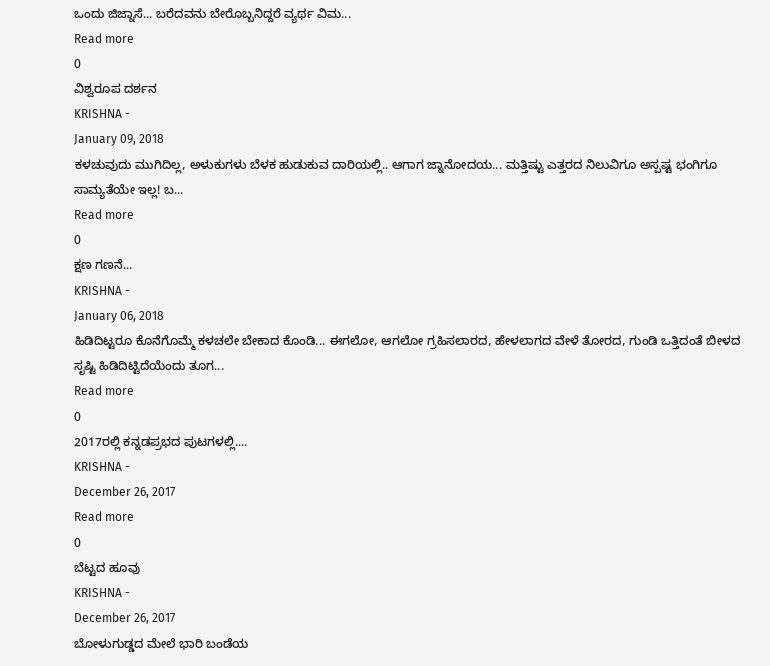ಒಂದು ಜಿಜ್ನಾಸೆ... ಬರೆದವನು ಬೇರೊಬ್ಬನಿದ್ದರೆ ವ್ಯರ್ಥ ವಿಮ...
Read more
0
ವಿಶ್ವರೂಪ ದರ್ಶನ
KRISHNA -
January 09, 2018
ಕಳಚುವುದು ಮುಗಿದಿಲ್ಲ, ಅಳುಕುಗಳು ಬೆಳಕ ಹುಡುಕುವ ದಾರಿಯಲ್ಲಿ.. ಆಗಾಗ ಜ್ನಾನೋದಯ... ಮತ್ತಿಷ್ಟು ಎತ್ತರದ ನಿಲುವಿಗೂ ಅಸ್ಪಷ್ಟ ಭಂಗಿಗೂ ಸಾಮ್ಯತೆಯೇ ಇಲ್ಲ! ಬ...
Read more
0
ಕ್ಷಣ ಗಣನೆ...
KRISHNA -
January 06, 2018
ಹಿಡಿದಿಟ್ಟರೂ ಕೊನೆಗೊಮ್ಮೆ ಕಳಚಲೇ ಬೇಕಾದ ಕೊಂಡಿ... ಈಗಲೋ, ಆಗಲೋ ಗ್ರಹಿಸಲಾರದ, ಹೇಳಲಾಗದ ವೇಳೆ ತೋರದ, ಗುಂಡಿ ಒತ್ತಿದಂತೆ ಬೀಳದ ಸೃಷ್ಟಿ ಹಿಡಿದಿಟ್ಟಿದೆಯೆಂದು ತೂಗ...
Read more
0
2017ರಲ್ಲಿ ಕನ್ನಡಪ್ರಭದ ಪುಟಗಳಲ್ಲಿ....
KRISHNA -
December 26, 2017
Read more
0
ಬೆಟ್ಟದ ಹೂವು
KRISHNA -
December 26, 2017
ಬೋಳುಗುಡ್ಡದ ಮೇಲೆ ಭಾರಿ ಬಂಡೆಯ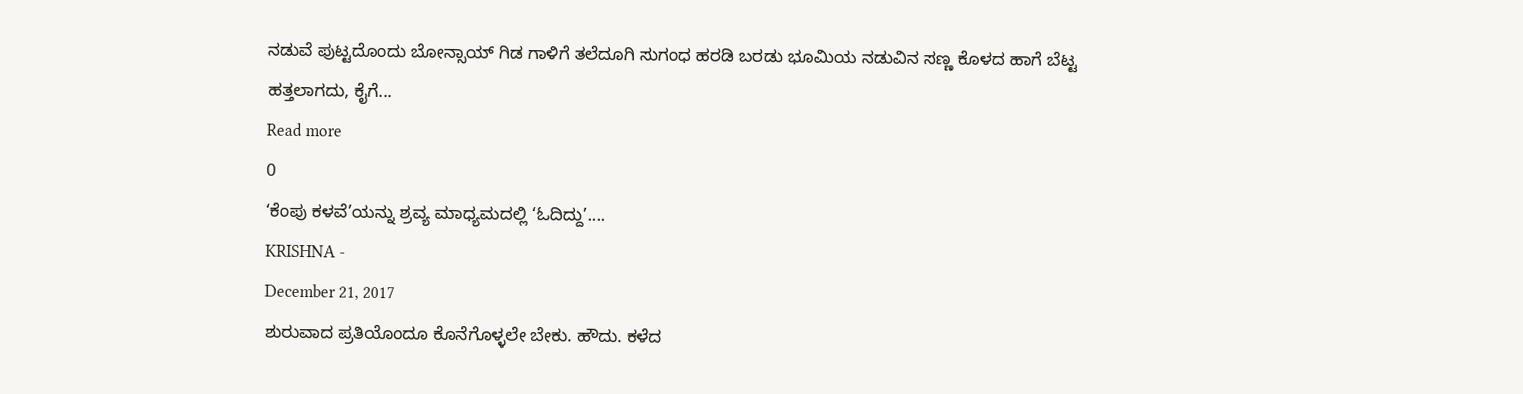ನಡುವೆ ಪುಟ್ಟದೊಂದು ಬೋನ್ಸಾಯ್ ಗಿಡ ಗಾಳಿಗೆ ತಲೆದೂಗಿ ಸುಗಂಧ ಹರಡಿ ಬರಡು ಭೂಮಿಯ ನಡುವಿನ ಸಣ್ಣ ಕೊಳದ ಹಾಗೆ ಬೆಟ್ಟ ಹತ್ತಲಾಗದು, ಕೈಗೆ...
Read more
0
‘ಕೆಂಪು ಕಳವೆ’ಯನ್ನು ಶ್ರವ್ಯ ಮಾಧ್ಯಮದಲ್ಲಿ ‘ಓದಿದ್ದು’....
KRISHNA -
December 21, 2017
ಶುರುವಾದ ಪ್ರತಿಯೊಂದೂ ಕೊನೆಗೊಳ್ಳಲೇ ಬೇಕು. ಹೌದು. ಕಳೆದ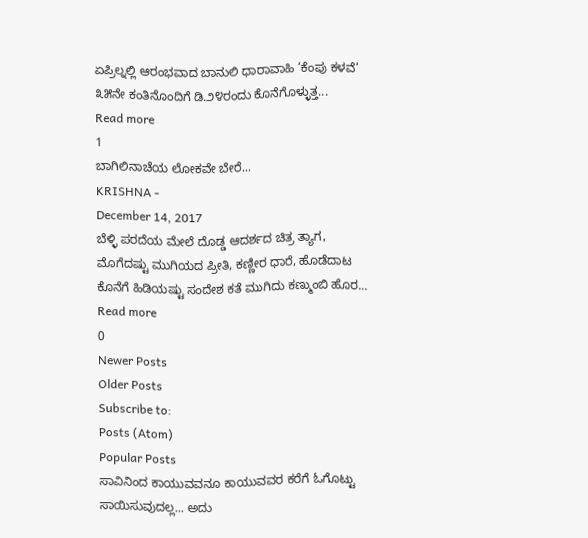ಏಪ್ರಿಲ್ನಲ್ಲಿ ಆರಂಭವಾದ ಬಾನುಲಿ ಧಾರಾವಾಹಿ ‘ಕೆಂಪು ಕಳವೆ’ ೩೫ನೇ ಕಂತಿನೊಂದಿಗೆ ಡಿ.೨೪ರಂದು ಕೊನೆಗೊಳ್ಳುತ್ತ...
Read more
1
ಬಾಗಿಲಿನಾಚೆಯ ಲೋಕವೇ ಬೇರೆ...
KRISHNA -
December 14, 2017
ಬೆಳ್ಳಿ ಪರದೆಯ ಮೇಲೆ ದೊಡ್ಡ ಆದರ್ಶದ ಚಿತ್ರ ತ್ಯಾಗ, ಮೊಗೆದಷ್ಟು ಮುಗಿಯದ ಪ್ರೀತಿ, ಕಣ್ಣೀರ ಧಾರೆ, ಹೊಡೆದಾಟ ಕೊನೆಗೆ ಹಿಡಿಯಷ್ಟು ಸಂದೇಶ ಕತೆ ಮುಗಿದು ಕಣ್ಮುಂಬಿ ಹೊರ...
Read more
0
Newer Posts
Older Posts
Subscribe to:
Posts (Atom)
Popular Posts
ಸಾವಿನಿಂದ ಕಾಯುವವನೂ ಕಾಯುವವರ ಕರೆಗೆ ಓಗೊಟ್ಟು ಸಾಯಿಸುವುದಲ್ಲ... ಅದು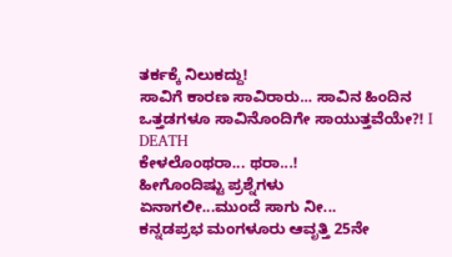ತರ್ಕಕ್ಕೆ ನಿಲುಕದ್ದು!
ಸಾವಿಗೆ ಕಾರಣ ಸಾವಿರಾರು... ಸಾವಿನ ಹಿಂದಿನ ಒತ್ತಡಗಳೂ ಸಾವಿನೊಂದಿಗೇ ಸಾಯುತ್ತವೆಯೇ?! I DEATH
ಕೇಳಲೊಂಥರಾ... ಥರಾ...!
ಹೀಗೊಂದಿಷ್ಟು ಪ್ರಶ್ನೆಗಳು
ಏನಾಗಲೀ...ಮುಂದೆ ಸಾಗು ನೀ...
ಕನ್ನಡಪ್ರಭ ಮಂಗಳೂರು ಆವೃತ್ತಿ 25ನೇ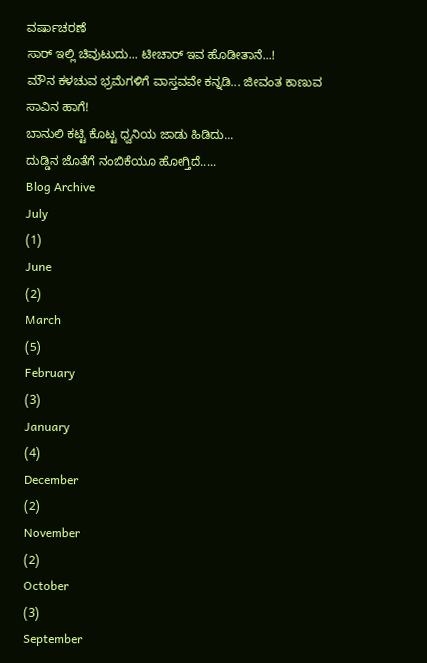ವರ್ಷಾಚರಣೆ
ಸಾರ್ ಇಲ್ಲಿ ಚಿವುಟುದು... ಟೀಚಾರ್ ಇವ ಹೊಡೀತಾನೆ...!
ಮೌನ ಕಳಚುವ ಭ್ರಮೆಗಳಿಗೆ ವಾಸ್ತವವೇ ಕನ್ನಡಿ... ಜೀವಂತ ಕಾಣುವ ಸಾವಿನ ಹಾಗೆ!
ಬಾನುಲಿ ಕಟ್ಟಿ ಕೊಟ್ಟ ಧ್ವನಿಯ ಜಾಡು ಹಿಡಿದು...
ದುಡ್ಡಿನ ಜೊತೆಗೆ ನಂಬಿಕೆಯೂ ಹೋಗ್ತಿದೆ.....
Blog Archive
July
(1)
June
(2)
March
(5)
February
(3)
January
(4)
December
(2)
November
(2)
October
(3)
September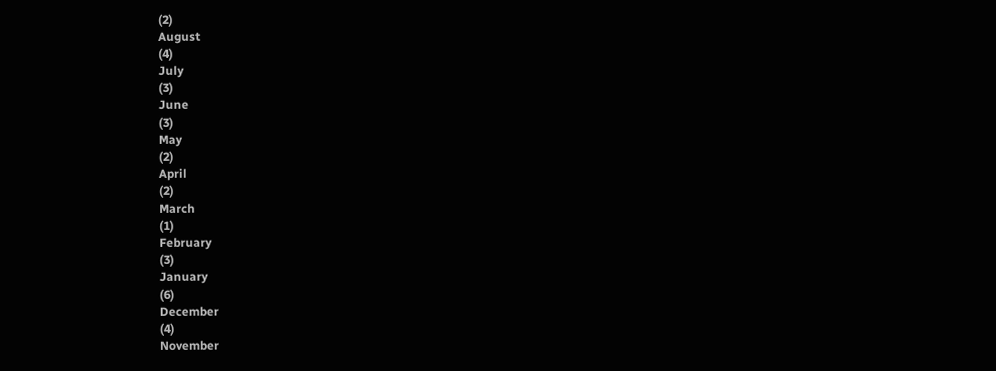(2)
August
(4)
July
(3)
June
(3)
May
(2)
April
(2)
March
(1)
February
(3)
January
(6)
December
(4)
November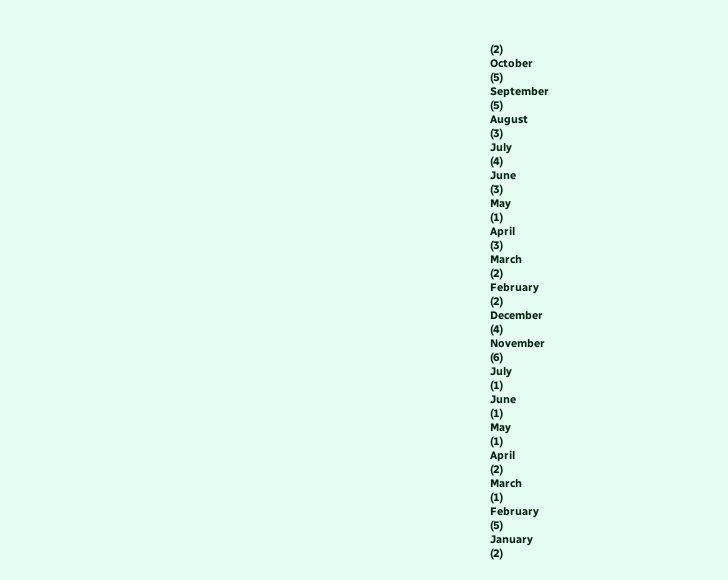(2)
October
(5)
September
(5)
August
(3)
July
(4)
June
(3)
May
(1)
April
(3)
March
(2)
February
(2)
December
(4)
November
(6)
July
(1)
June
(1)
May
(1)
April
(2)
March
(1)
February
(5)
January
(2)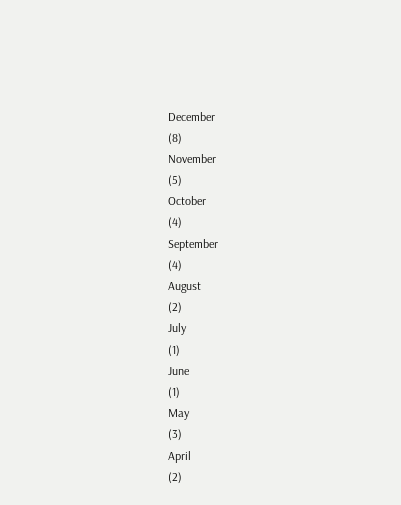December
(8)
November
(5)
October
(4)
September
(4)
August
(2)
July
(1)
June
(1)
May
(3)
April
(2)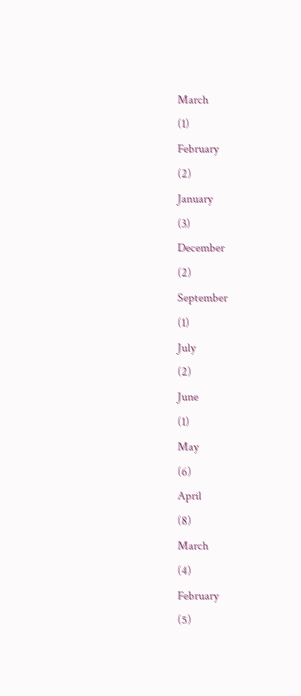March
(1)
February
(2)
January
(3)
December
(2)
September
(1)
July
(2)
June
(1)
May
(6)
April
(8)
March
(4)
February
(5)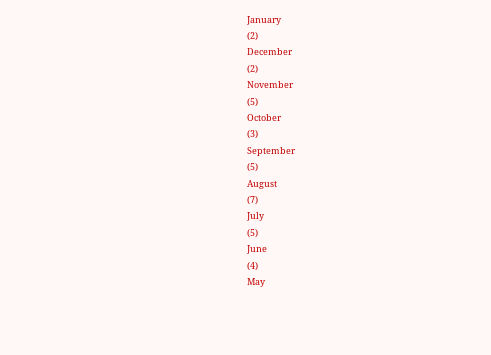January
(2)
December
(2)
November
(5)
October
(3)
September
(5)
August
(7)
July
(5)
June
(4)
May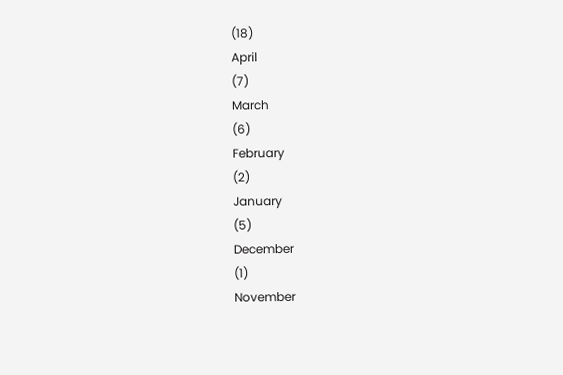(18)
April
(7)
March
(6)
February
(2)
January
(5)
December
(1)
November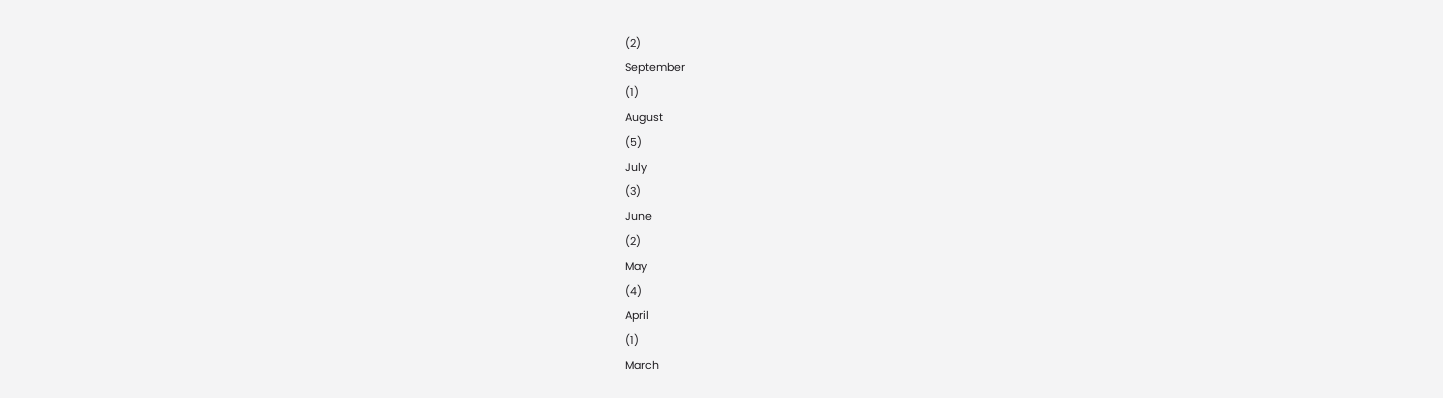(2)
September
(1)
August
(5)
July
(3)
June
(2)
May
(4)
April
(1)
March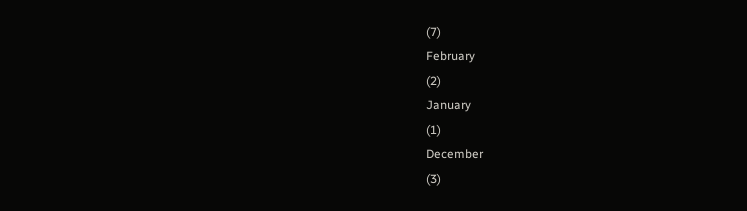(7)
February
(2)
January
(1)
December
(3)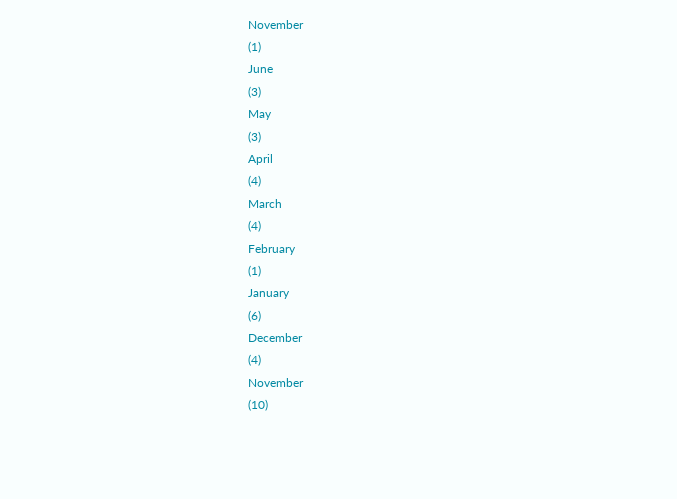November
(1)
June
(3)
May
(3)
April
(4)
March
(4)
February
(1)
January
(6)
December
(4)
November
(10)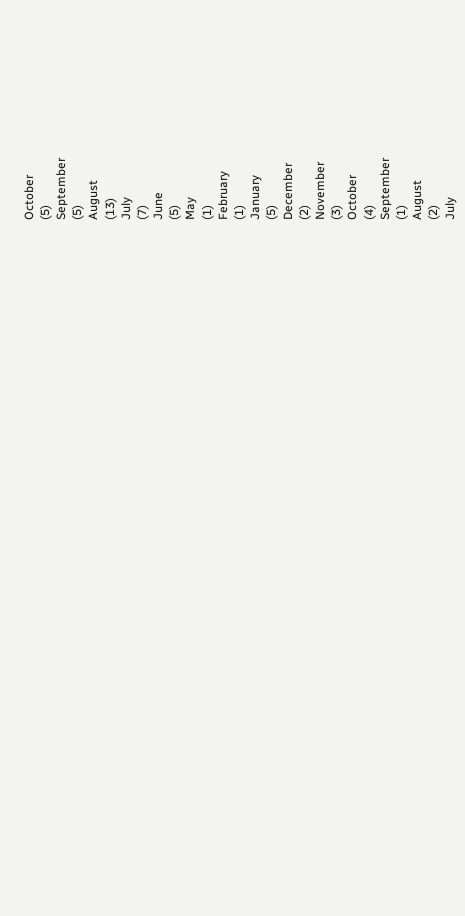October
(5)
September
(5)
August
(13)
July
(7)
June
(5)
May
(1)
February
(1)
January
(5)
December
(2)
November
(3)
October
(4)
September
(1)
August
(2)
July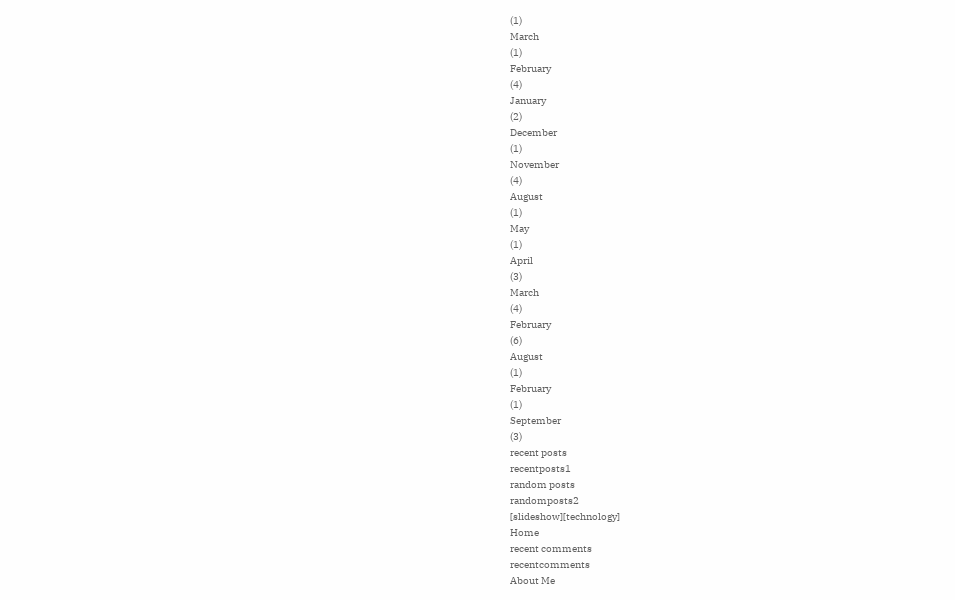(1)
March
(1)
February
(4)
January
(2)
December
(1)
November
(4)
August
(1)
May
(1)
April
(3)
March
(4)
February
(6)
August
(1)
February
(1)
September
(3)
recent posts
recentposts1
random posts
randomposts2
[slideshow][technology]
Home
recent comments
recentcomments
About Me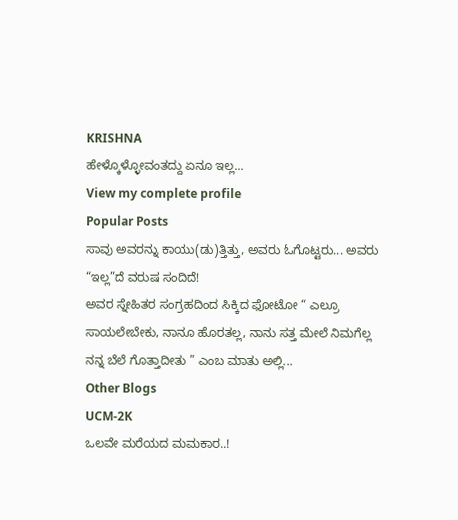KRISHNA
ಹೇಳ್ಕೊಳ್ಳೋವಂತದ್ದು ಏನೂ ಇಲ್ಲ...
View my complete profile
Popular Posts
ಸಾವು ಅವರನ್ನು ಕಾಯು(ಡು)ತ್ತಿತ್ತು, ಅವರು ಓಗೊಟ್ಟರು... ಅವರು “ಇಲ್ಲ”ದೆ ವರುಷ ಸಂದಿದೆ!
ಅವರ ಸ್ನೇಹಿತರ ಸಂಗ್ರಹದಿಂದ ಸಿಕ್ಕಿದ ಫೋಟೋ “ ಎಲ್ರೂ ಸಾಯಲೇಬೇಕು, ನಾನೂ ಹೊರತಲ್ಲ, ನಾನು ಸತ್ತ ಮೇಲೆ ನಿಮಗೆಲ್ಲ ನನ್ನ ಬೆಲೆ ಗೊತ್ತಾದೀತು ” ಎಂಬ ಮಾತು ಅಲ್ಲಿ...
Other Blogs
UCM-2K
ಒಲವೇ ಮರೆಯದ ಮಮಕಾರ..!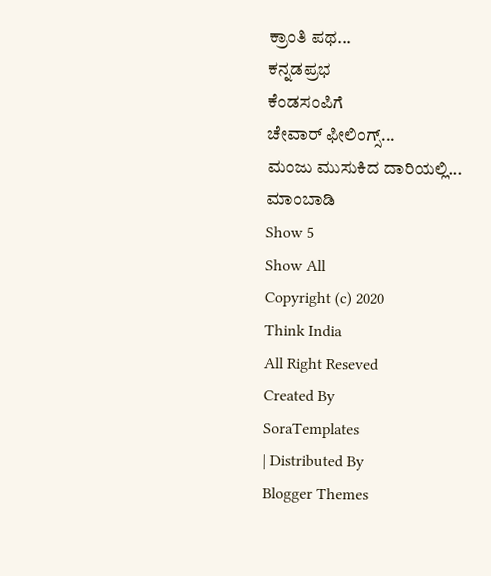ಕ್ರಾಂತಿ ಪಥ...
ಕನ್ನಡಪ್ರಭ
ಕೆಂಡಸಂಪಿಗೆ
ಚೇವಾರ್ ಫೀಲಿಂಗ್ಸ್...
ಮಂಜು ಮುಸುಕಿದ ದಾರಿಯಲ್ಲಿ...
ಮಾಂಬಾಡಿ
Show 5
Show All
Copyright (c) 2020
Think India
All Right Reseved
Created By
SoraTemplates
| Distributed By
Blogger Themes